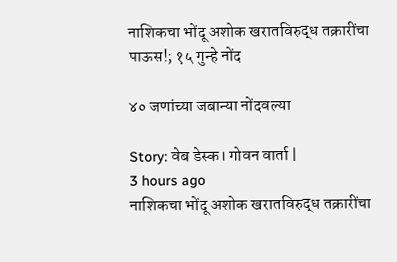नाशिकचा भोंदू अशोक खरात‌विरुद्ध तक्रारींचा पाऊस!; १५ गुन्हे नोंद

४० जणांच्या जबान्या नोंदवल्या

Story: वेब डेस्क। गोवन वार्ता |
3 hours ago
नाशिकचा भोंदू अशोक खरात‌विरुद्ध तक्रारींचा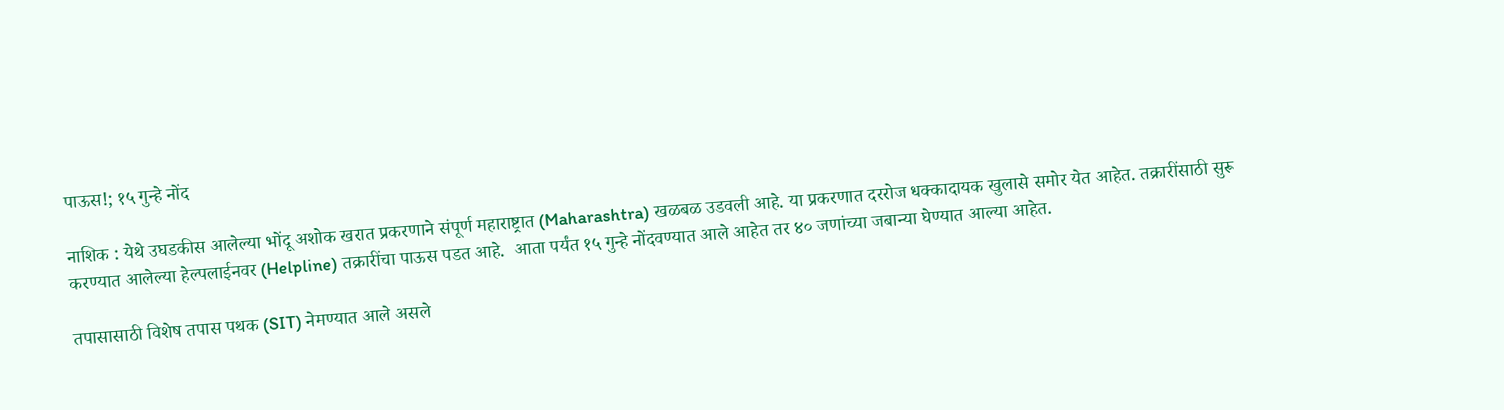पाऊस!; १५ गुन्हे नोंद

नाशिक : येथे उघडकीस आलेल्या भोंदू अशोक खरात प्रकरणाने संपूर्ण महाराष्ट्रात (Maharashtra) खळबळ उडवली आहे. या प्रकरणात दररोज धक्कादायक खुलासे समोर येत आहेत. तक्रारींसाठी सुरू करण्यात आलेल्या हेल्पलाईनवर (Helpline) तक्रारींचा पाऊस पडत आहे.  आता पर्यंत १५ गुन्हे नोंदवण्यात आले आहेत तर ४० जणांच्या जबान्या घेण्यात आल्या आहेत.

तपासासाठी विशेष तपास पथक (SIT) नेमण्यात आले असले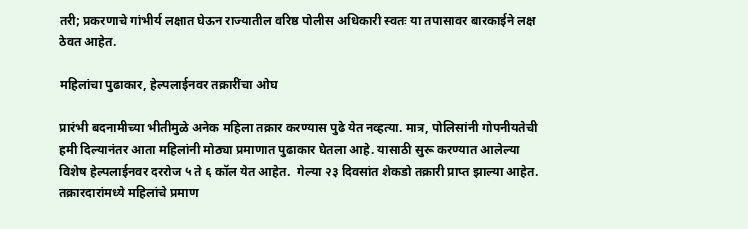तरी; प्रकरणाचे गांभीर्य लक्षात घेऊन राज्यातील वरिष्ठ पोलीस अधिकारी स्वतः या तपासावर बारकाईने लक्ष ठेवत आहेत.

महिलांचा पुढाकार, हेल्पलाईनवर तक्रारींचा ओघ

प्रारंभी बदनामीच्या भीतीमुळे अनेक महिला तक्रार करण्यास पुढे येत नव्हत्या. मात्र, पोलिसांनी गोपनीयतेची हमी दिल्यानंतर आता महिलांनी मोठ्या प्रमाणात पुढाकार घेतला आहे. यासाठी सुरू करण्यात आलेल्या विशेष हेल्पलाईनवर दररोज ५ ते ६ कॉल येत आहेत.  गेल्या २३ दिवसांत शेकडो तक्रारी प्राप्त झाल्या आहेत. तक्रारदारांमध्ये महिलांचे प्रमाण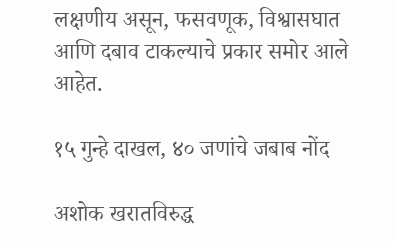लक्षणीय असून, फसवणूक, विश्वासघात आणि दबाव टाकल्याचे प्रकार समोर आले आहेत.

१५ गुन्हे दाखल, ४० जणांचे जबाब नोंद

अशोक खरातविरुद्ध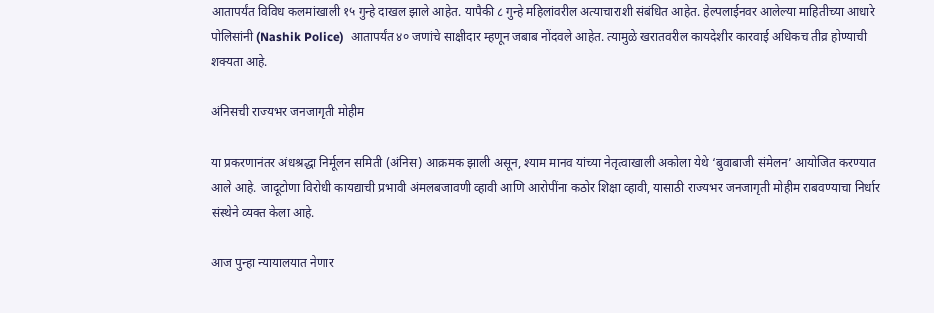आतापर्यंत विविध कलमांखाली १५ गुन्हे दाखल झाले आहेत. यापैकी ८ गुन्हे महिलांवरील अत्याचाराशी संबंधित आहेत. हेल्पलाईनवर आलेल्या माहितीच्या आधारे पोलिसांनी (Nashik Police)  आतापर्यंत ४० जणांचे साक्षीदार म्हणून जबाब नोंदवले आहेत. त्यामुळे खरातवरील कायदेशीर कारवाई अधिकच तीव्र होण्याची शक्यता आहे.

अंनिसची राज्यभर जनजागृती मोहीम

या प्रकरणानंतर अंधश्रद्धा निर्मूलन समिती (अंनिस) आक्रमक झाली असून, श्याम मानव यांच्या नेतृत्वाखाली अकोला येथे ‘बुवाबाजी संमेलन’ आयोजित करण्यात आले आहे. जादूटोणा विरोधी कायद्याची प्रभावी अंमलबजावणी व्हावी आणि आरोपींना कठोर शिक्षा व्हावी, यासाठी राज्यभर जनजागृती मोहीम राबवण्याचा निर्धार संस्थेने व्यक्त केला आहे.

आज पुन्हा न्यायालयात नेणार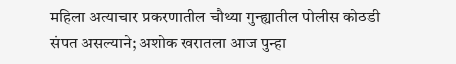महिला अत्याचार प्रकरणातील चौथ्या गुन्ह्यातील पोलीस कोठडी संपत असल्याने; अशोक खरातला आज पुन्हा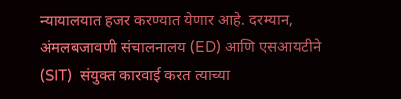न्यायालयात हजर करण्यात येणार आहे. दरम्यान, अंमलबजावणी संचालनालय (ED) आणि एसआयटीने (SIT)  संयुक्त कारवाई करत त्याच्या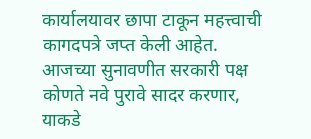कार्यालयावर छापा टाकून महत्त्वाची कागदपत्रे जप्त केली आहेत. आजच्या सुनावणीत सरकारी पक्ष कोणते नवे पुरावे सादर करणार, याकडे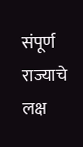संपूर्ण राज्याचे लक्ष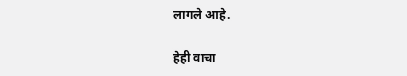लागले आहे.

हेही वाचा